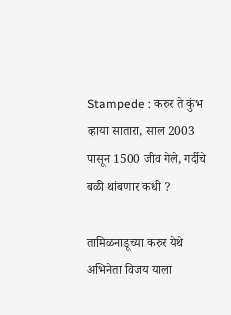Stampede : करुर ते कुंभ व्हाया सातारा, साल 2003 पासून 1500 जीव गेले, गर्दीचे बळी थांबणार कधी ?

तामिळनाडूच्या करुर येथे अभिनेता विजय याला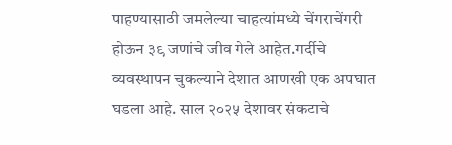पाहण्यासाठी जमलेल्या चाहत्यांमध्ये चेंगराचेंगरी होऊन ३९ जणांचे जीव गेले आहेत.गर्दीचे व्यवस्थापन चुकल्याने देशात आणखी एक अपघात घडला आहे. साल २०२५ देशावर संकटाचे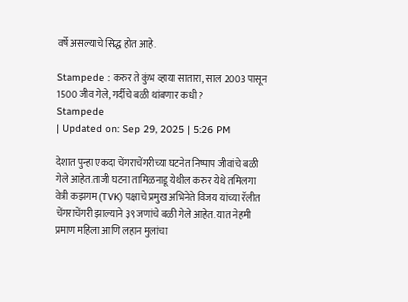वर्षे असल्याचे सिद्ध होत आहे.

Stampede : करुर ते कुंभ व्हाया सातारा, साल 2003 पासून 1500 जीव गेले, गर्दीचे बळी थांबणार कधी ?
Stampede
| Updated on: Sep 29, 2025 | 5:26 PM

देशात पुन्हा एकदा चेंगराचेंगरीच्या घटनेत निष्पाप जीवांचे बळी गेले आहेत.ताजी घटना तामिळनाडू येथील करुर येथे तमिलगा वेत्री कझगम (TVK) पक्षाचे प्रमुख अभिनेते विजय यांच्या रॅलीत चेंगराचेंगरी झाल्याने ३९ जणांचे बळी गेले आहेत. यात नेहमी प्रमाण महिला आणि लहान मुलांचा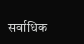सर्वाधिक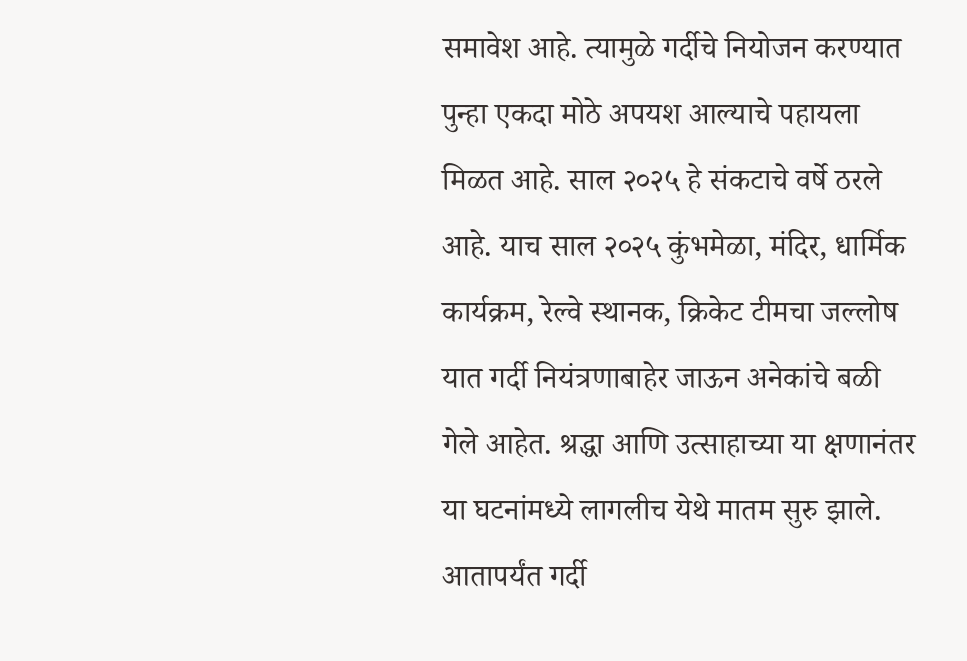समावेश आहे. त्यामुळे गर्दीचे नियोजन करण्यात पुन्हा एकदा मोठे अपयश आल्याचे पहायला मिळत आहे. साल २०२५ हे संकटाचे वर्षे ठरले आहे. याच साल २०२५ कुंभमेळा, मंदिर, धार्मिक कार्यक्रम, रेल्वे स्थानक, क्रिकेट टीमचा जल्लोष यात गर्दी नियंत्रणाबाहेर जाऊन अनेकांचे बळी गेले आहेत. श्रद्धा आणि उत्साहाच्या या क्षणानंतर या घटनांमध्ये लागलीच येथे मातम सुरु झाले. आतापर्यंत गर्दी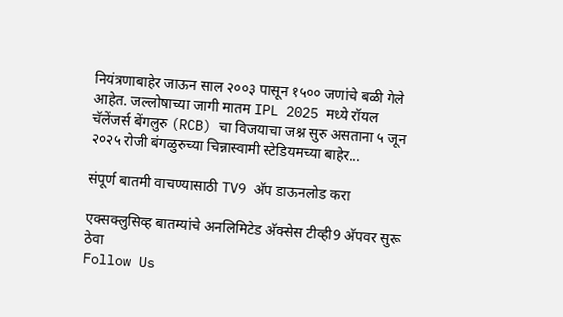नियंत्रणाबाहेर जाऊन साल २००३ पासून १५०० जणांचे बळी गेले आहेत. जल्लोषाच्या जागी मातम IPL 2025 मध्ये रॉयल चॅलेंजर्स बेंगलुरु (RCB) चा विजयाचा जश्न सुरु असताना ५ जून २०२५ रोजी बंगळुरुच्या चिन्नास्वामी स्टेडियमच्या बाहेर...

संपूर्ण बातमी वाचण्यासाठी TV9 अ‍ॅप डाऊनलोड करा

एक्सक्लुसिव्ह बातम्यांचे अनलिमिटेड अ‍ॅक्सेस टीव्ही9 अ‍ॅपवर सुरू ठेवा
Follow Us